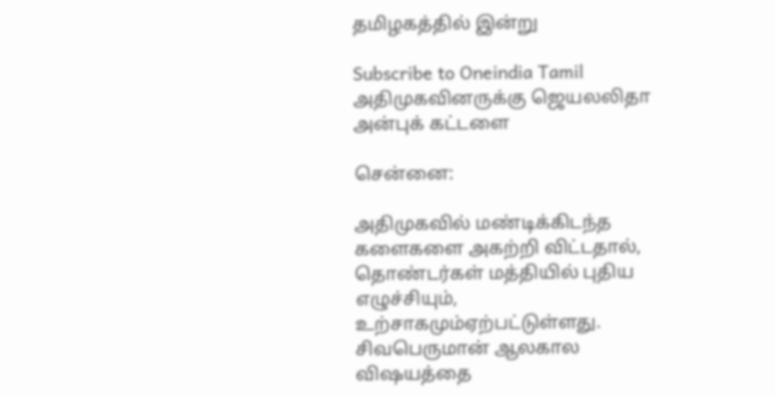தமிழகத்தில் இன்று

Subscribe to Oneindia Tamil
அதிமுகவினருக்கு ஜெயலலிதா அன்புக் கட்டளை

சென்னை:

அதிமுகவில் மண்டிக்கிடந்த களைகளை அகற்றி விட்டதால், தொண்டர்கள் மத்தியில் புதிய எழுச்சியும், உற்சாகமும்ஏற்பட்டுள்ளது. சிவபெருமான் ஆலகால விஷயத்தை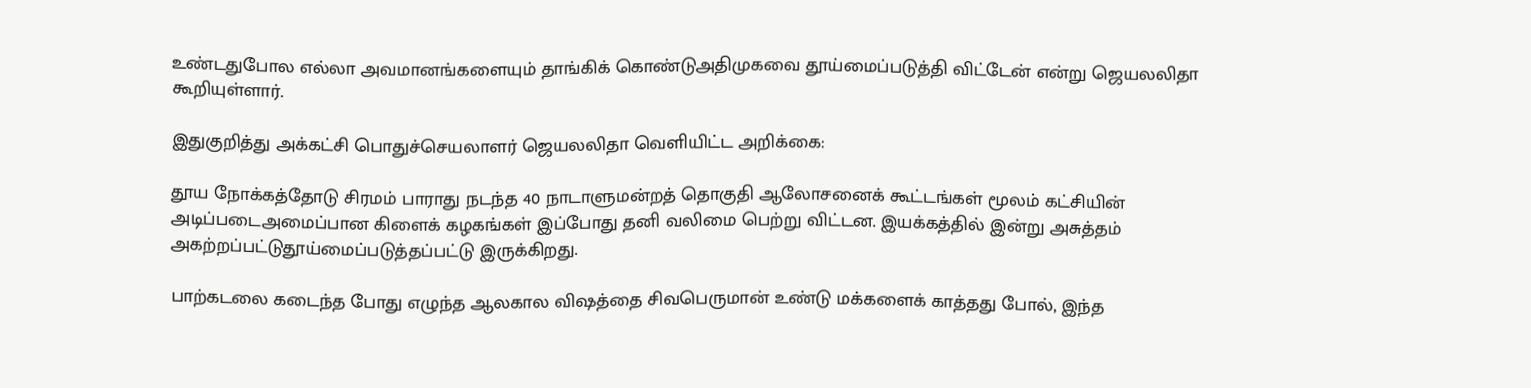உண்டதுபோல எல்லா அவமானங்களையும் தாங்கிக் கொண்டுஅதிமுகவை தூய்மைப்படுத்தி விட்டேன் என்று ஜெயலலிதா கூறியுள்ளார்.

இதுகுறித்து அக்கட்சி பொதுச்செயலாளர் ஜெயலலிதா வெளியிட்ட அறிக்கை:

தூய நோக்கத்தோடு சிரமம் பாராது நடந்த 40 நாடாளுமன்றத் தொகுதி ஆலோசனைக் கூட்டங்கள் மூலம் கட்சியின் அடிப்படைஅமைப்பான கிளைக் கழகங்கள் இப்போது தனி வலிமை பெற்று விட்டன. இயக்கத்தில் இன்று அசுத்தம் அகற்றப்பட்டுதூய்மைப்படுத்தப்பட்டு இருக்கிறது.

பாற்கடலை கடைந்த போது எழுந்த ஆலகால விஷத்தை சிவபெருமான் உண்டு மக்களைக் காத்தது போல், இந்த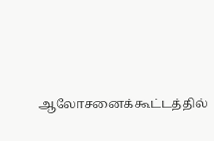ஆலோசனைக்கூட்டத்தில்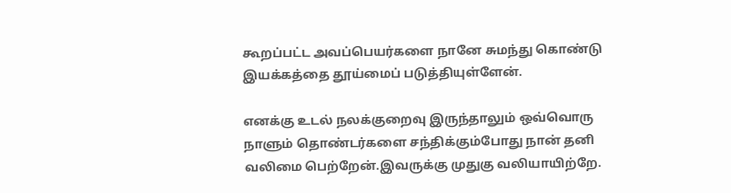கூறப்பட்ட அவப்பெயர்களை நானே சுமந்து கொண்டு இயக்கத்தை தூய்மைப் படுத்தியுள்ளேன்.

எனக்கு உடல் நலக்குறைவு இருந்தாலும் ஒவ்வொரு நாளும் தொண்டர்களை சந்திக்கும்போது நான் தனி வலிமை பெற்றேன்.இவருக்கு முதுகு வலியாயிற்றே.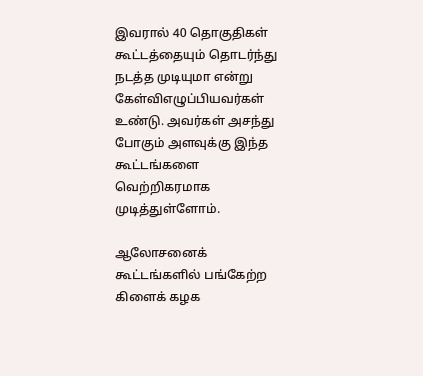இவரால் 40 தொகுதிகள் கூட்டத்தையும் தொடர்ந்து நடத்த முடியுமா என்று கேள்விஎழுப்பியவர்கள் உண்டு. அவர்கள் அசந்து போகும் அளவுக்கு இந்த கூட்டங்களை வெற்றிகரமாக முடித்துள்ளோம்.

ஆலோசனைக் கூட்டங்களில் பங்கேற்ற கிளைக் கழக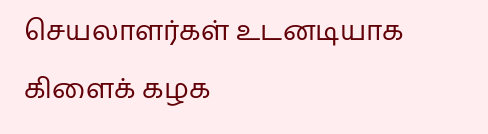செயலாளர்கள் உடனடியாக கிளைக் கழக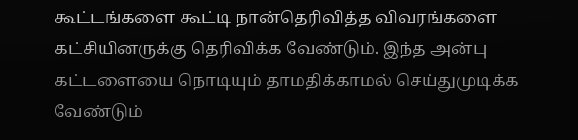கூட்டங்களை கூட்டி நான்தெரிவித்த விவரங்களை கட்சியினருக்கு தெரிவிக்க வேண்டும். இந்த அன்பு கட்டளையை நொடியும் தாமதிக்காமல் செய்துமுடிக்க வேண்டும்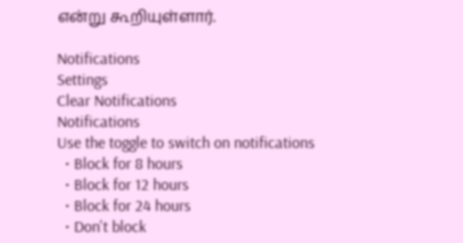என்று கூறியுள்ளார்.

Notifications
Settings
Clear Notifications
Notifications
Use the toggle to switch on notifications
  • Block for 8 hours
  • Block for 12 hours
  • Block for 24 hours
  • Don't block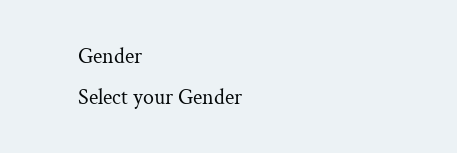Gender
Select your Gender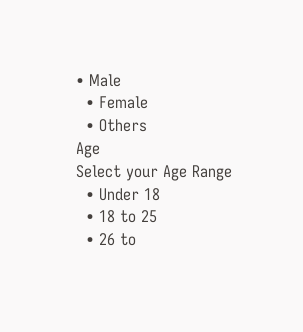• Male
  • Female
  • Others
Age
Select your Age Range
  • Under 18
  • 18 to 25
  • 26 to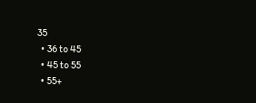35
  • 36 to 45
  • 45 to 55
  • 55+